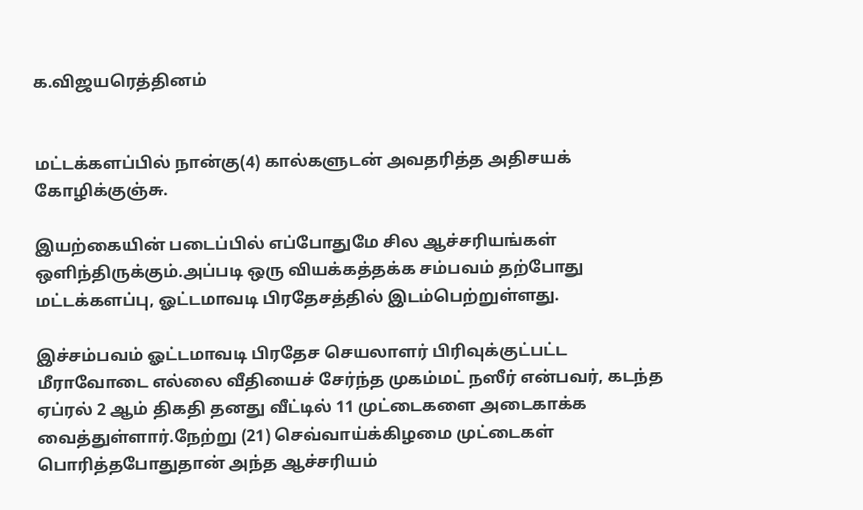க.விஜயரெத்தினம்


மட்டக்களப்பில் நான்கு(4) கால்களுடன் அவதரித்த அதிசயக் கோழிக்குஞ்சு.

இயற்கையின் படைப்பில் எப்போதுமே சில ஆச்சரியங்கள் ஒளிந்திருக்கும்.அப்படி ஒரு வியக்கத்தக்க சம்பவம் தற்போது மட்டக்களப்பு, ஓட்டமாவடி பிரதேசத்தில் இடம்பெற்றுள்ளது.

இச்சம்பவம் ஓட்டமாவடி பிரதேச செயலாளர் பிரிவுக்குட்பட்ட
மீராவோடை எல்லை வீதியைச் சேர்ந்த முகம்மட் நஸீர் என்பவர், கடந்த ஏப்ரல் 2 ஆம் திகதி தனது வீட்டில் 11 முட்டைகளை அடைகாக்க வைத்துள்ளார்.நேற்று (21) செவ்வாய்க்கிழமை முட்டைகள் பொரித்தபோதுதான் அந்த ஆச்சரியம்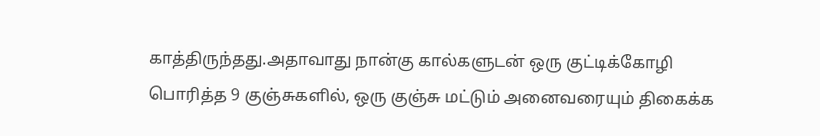காத்திருந்தது.அதாவாது நான்கு கால்களுடன் ஒரு குட்டிக்கோழி
பொரித்த 9 குஞ்சுகளில், ஒரு குஞ்சு மட்டும் அனைவரையும் திகைக்க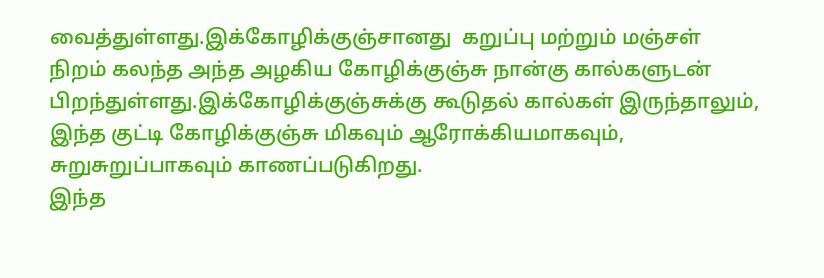வைத்துள்ளது.இக்கோழிக்குஞ்சானது  கறுப்பு மற்றும் மஞ்சள் நிறம் கலந்த அந்த அழகிய கோழிக்குஞ்சு நான்கு கால்களுடன் பிறந்துள்ளது.இக்கோழிக்குஞ்சுக்கு கூடுதல் கால்கள் இருந்தாலும், இந்த குட்டி கோழிக்குஞ்சு மிகவும் ஆரோக்கியமாகவும், சுறுசுறுப்பாகவும் காணப்படுகிறது.
இந்த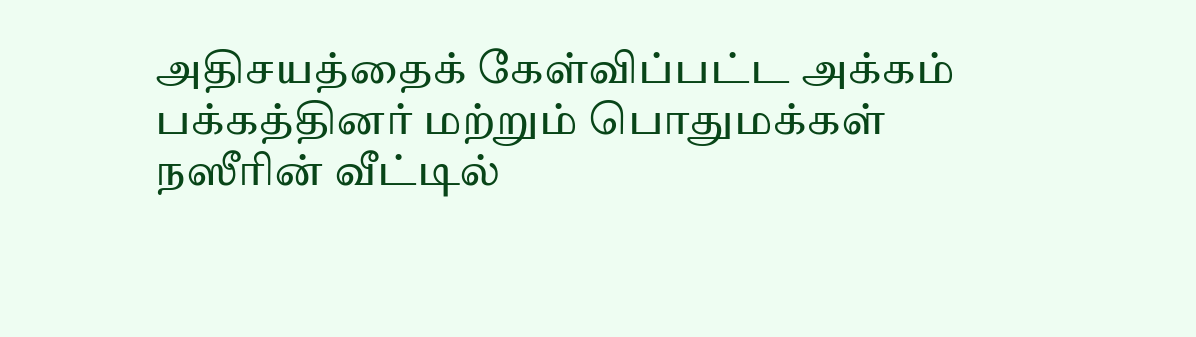அதிசயத்தைக் கேள்விப்பட்ட அக்கம் பக்கத்தினர் மற்றும் பொதுமக்கள் நஸீரின் வீட்டில்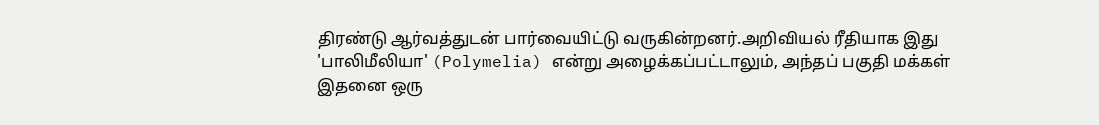திரண்டு ஆர்வத்துடன் பார்வையிட்டு வருகின்றனர்.அறிவியல் ரீதியாக இது 'பாலிமீலியா' (Polymelia) என்று அழைக்கப்பட்டாலும், அந்தப் பகுதி மக்கள் இதனை ஒரு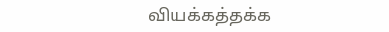வியக்கத்தக்க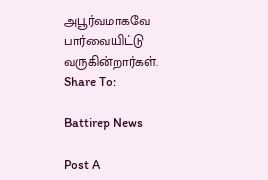அபூர்வமாகவே பார்வையிட்டு வருகின்றார்கள்.
Share To:

Battirep News

Post A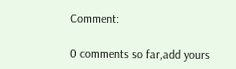Comment:

0 comments so far,add yours